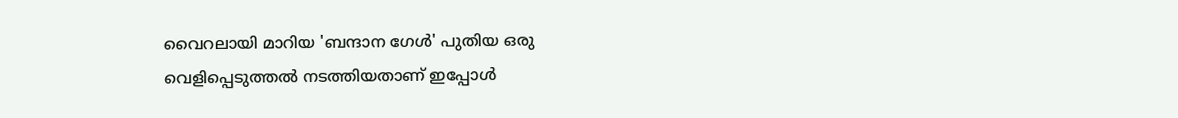വൈറലായി മാറിയ 'ബന്ദാന ഗേൾ' പുതിയ ഒരു വെളിപ്പെടുത്തല്‍ നടത്തിയതാണ് ഇപ്പോള്‍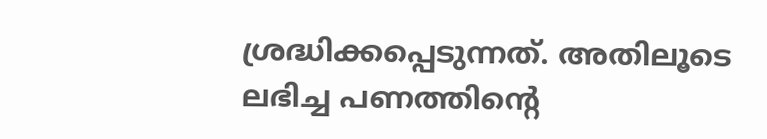ശ്രദ്ധിക്കപ്പെടുന്നത്. അതിലൂടെ ലഭിച്ച പണത്തിന്റെ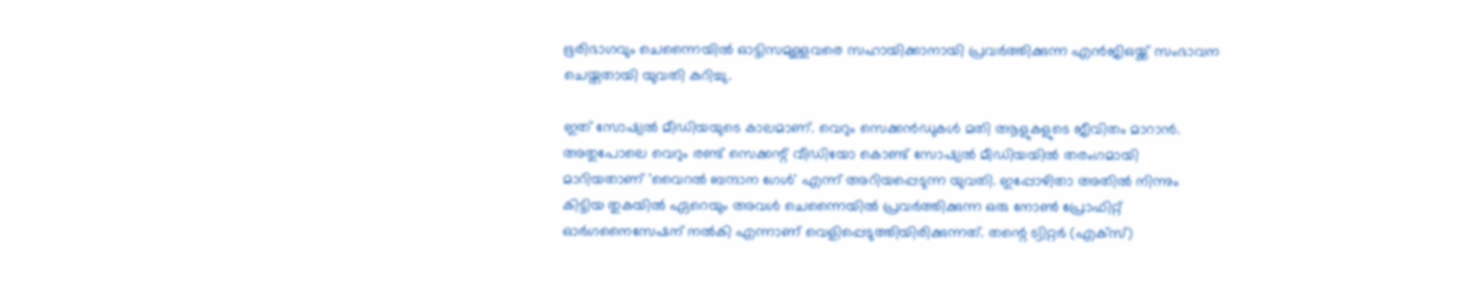ഭൂരിഭാഗവും ചെന്നൈയിൽ ഓട്ടിസമുള്ളവരെ സഹായിക്കാനായി പ്രവര്‍ത്തിക്കുന്ന എന്‍ജിഒയ്ക്ക് സംഭാവന ചെയ്തതായി യുവതി കുറിച്ചു.

ഇത് സോഷ്യൽ മീഡിയയുടെ കാലമാണ്. വെറും സെക്കൻ‌ഡുകൾ മതി ആളുകളുടെ ജീവിതം മാറാൻ. അതുപോലെ വെറും രണ്ട് സെക്കന്റ് വീഡിയോ കൊണ്ട് സോഷ്യൽ മീഡിയയിൽ തരംഗമായി മാറിയതാണ് 'വൈറൽ ബന്ദാന ഗേൾ' എന്ന് അറിയപ്പെടുന്ന യുവതി. ഇപ്പോഴിതാ അതിൽ നിന്നും കിട്ടിയ തുകയിൽ ഏറെയും അവൾ ചെന്നൈയിൽ പ്രവർത്തിക്കുന്ന ഒരു നോൺ പ്രോഫിറ്റ് ഓർഗനൈസേഷന് നൽകി എന്നാണ് വെളിപ്പെടുത്തിയിരിക്കുന്നത്. തന്റെ ട്വിറ്റർ (എക്സ്)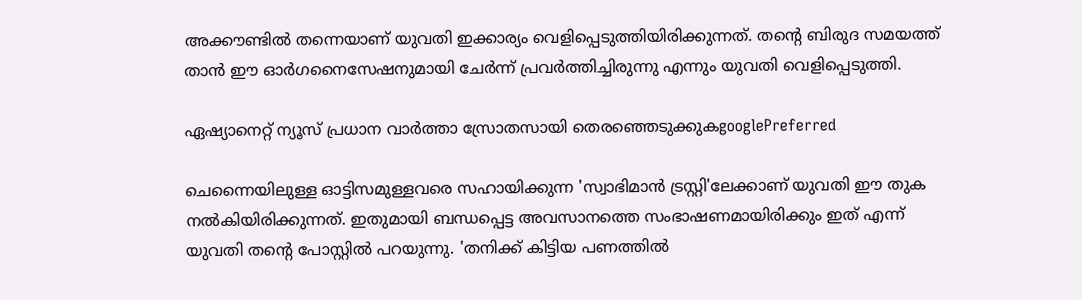അക്കൗണ്ടിൽ തന്നെയാണ് യുവതി ഇക്കാര്യം വെളിപ്പെടുത്തിയിരിക്കുന്നത്. തന്റെ ബിരുദ സമയത്ത് താൻ ഈ ഓർഗനൈസേഷനുമായി ചേർന്ന് പ്രവർത്തിച്ചിരുന്നു എന്നും യുവതി വെളിപ്പെടുത്തി.

ഏഷ്യാനെറ്റ് ന്യൂസ് പ്രധാന വാർത്താ സ്രോതസായി തെരഞ്ഞെടുക്കുകgooglePreferred

ചെന്നൈയിലുള്ള ഓട്ടിസമുള്ളവരെ സഹായിക്കുന്ന 'സ്വാഭിമാൻ ട്രസ്റ്റി'ലേക്കാണ് യുവതി ഈ തുക നൽകിയിരിക്കുന്നത്. ഇതുമായി ബന്ധപ്പെട്ട അവസാനത്തെ സംഭാഷണമായിരിക്കും ഇത് എന്ന് യുവതി തന്റെ പോസ്റ്റിൽ പറയുന്നു. 'തനിക്ക് കിട്ടിയ പണത്തിൽ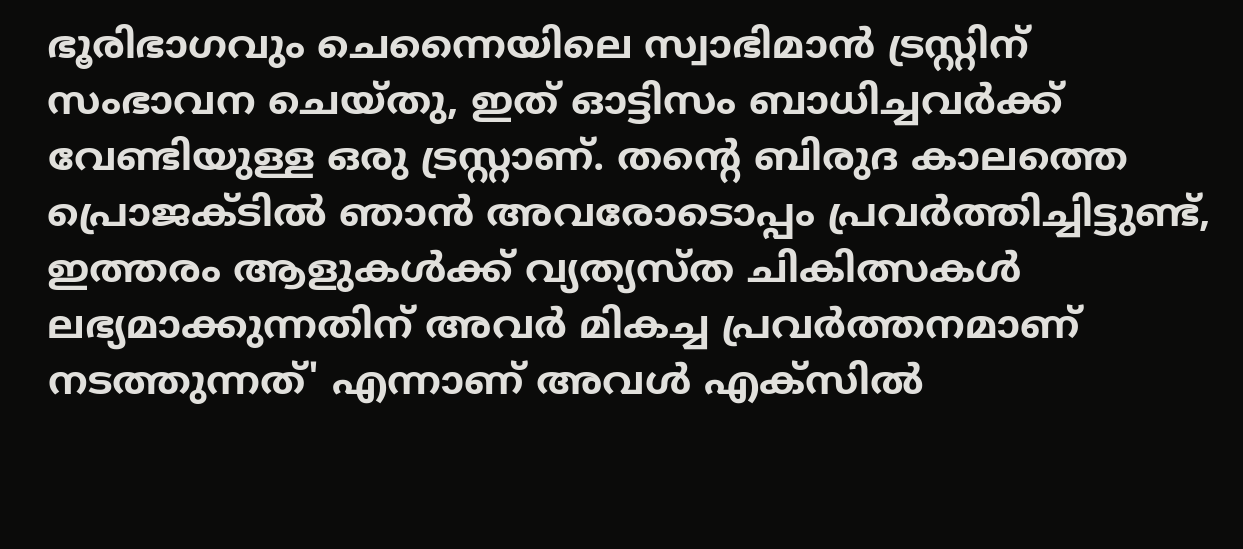ഭൂരിഭാഗവും ചെന്നൈയിലെ സ്വാഭിമാൻ ട്രസ്റ്റിന് സംഭാവന ചെയ്തു, ഇത് ഓട്ടിസം ബാധിച്ചവർക്ക് വേണ്ടിയുള്ള ഒരു ട്രസ്റ്റാണ്. തന്റെ ബിരുദ കാലത്തെ പ്രൊജക്ടിൽ ഞാൻ അവരോടൊപ്പം പ്രവർത്തിച്ചിട്ടുണ്ട്, ഇത്തരം ആളുകൾക്ക് വ്യത്യസ്ത ചികിത്സകൾ ലഭ്യമാക്കുന്നതിന് അവർ മികച്ച പ്രവർത്തനമാണ് നടത്തുന്നത്' എന്നാണ് അവൾ എക്സിൽ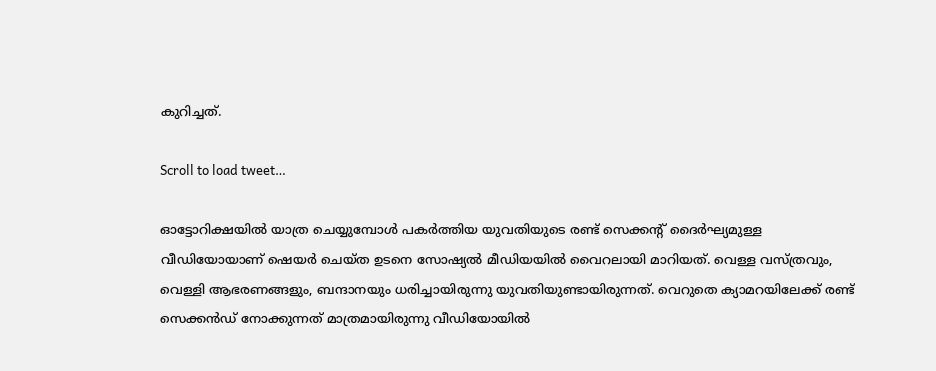കുറിച്ചത്.

Scroll to load tweet…

ഓട്ടോറിക്ഷയിൽ യാത്ര ചെയ്യുമ്പോൾ പകർത്തിയ യുവതിയുടെ രണ്ട് സെക്കന്റ് ദൈർഘ്യമുള്ള വീഡിയോയാണ് ഷെയർ ചെയ്ത ഉടനെ സോഷ്യൽ മീഡിയയിൽ വൈറലായി മാറിയത്. വെള്ള വസ്ത്രവും, വെള്ളി ആഭരണങ്ങളും, ബന്ദാനയും ധരിച്ചായിരുന്നു യുവതിയുണ്ടായിരുന്നത്. വെറുതെ ക്യാമറയിലേക്ക് രണ്ട് സെക്കൻഡ് നോക്കുന്നത് മാത്രമായിരുന്നു വീഡിയോയിൽ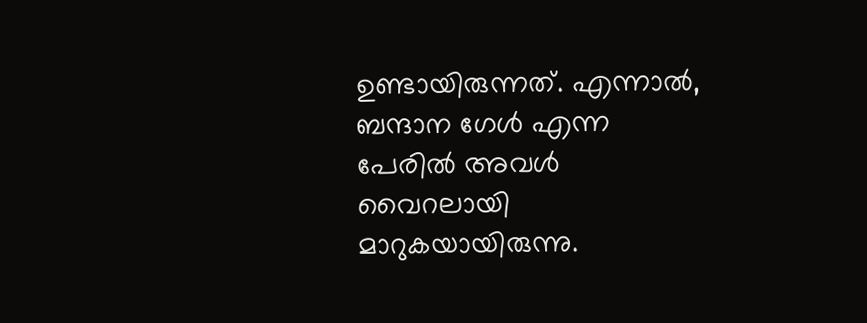ഉണ്ടായിരുന്നത്. എന്നാൽ, ബന്ദാന ഗേൾ എന്ന പേരിൽ അവൾ വൈറലായി മാറുകയായിരുന്നു.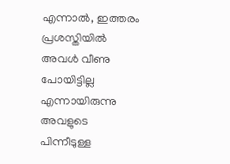എന്നാൽ, ഇത്തരം പ്രശസ്തിയിൽ അവൾ വീണു പോയിട്ടില്ല എന്നായിരുന്നു അവളുടെ പിന്നീടുള്ള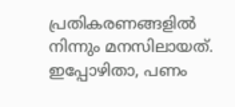പ്രതികരണങ്ങളിൽ നിന്നും മനസിലായത്. ഇപ്പോഴിതാ, പണം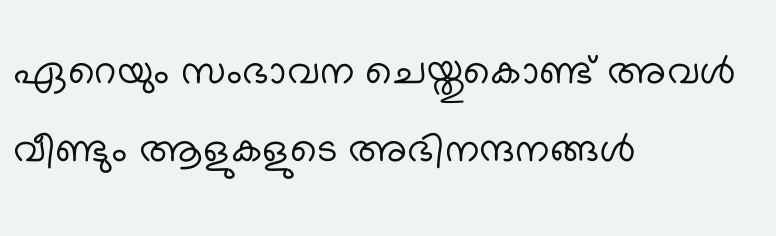ഏറെയും സംഭാവന ചെയ്തുകൊണ്ട് അവൾ വീണ്ടും ആളുകളുടെ അഭിനന്ദനങ്ങൾ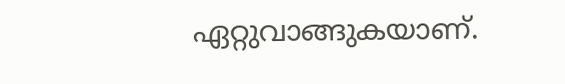ഏറ്റുവാങ്ങുകയാണ്.